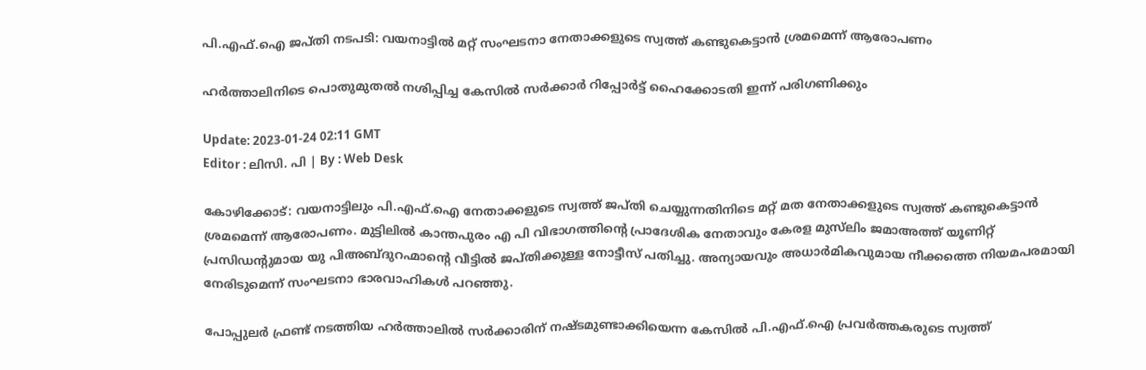പി.എഫ്.ഐ ജപ്തി നടപടി: വയനാട്ടിൽ മറ്റ് സംഘടനാ നേതാക്കളുടെ സ്വത്ത് കണ്ടുകെട്ടാൻ ശ്രമമെന്ന് ആരോപണം

ഹർത്താലിനിടെ പൊതുമുതൽ നശിപ്പിച്ച കേസിൽ സർക്കാർ റിപ്പോർട്ട് ഹൈക്കോടതി ഇന്ന് പരിഗണിക്കും

Update: 2023-01-24 02:11 GMT
Editor : ലിസി. പി | By : Web Desk

കോഴിക്കോട്: വയനാട്ടിലും പി.എഫ്.ഐ നേതാക്കളുടെ സ്വത്ത് ജപ്തി ചെയ്യുന്നതിനിടെ മറ്റ് മത നേതാക്കളുടെ സ്വത്ത് കണ്ടുകെട്ടാൻ ശ്രമമെന്ന് ആരോപണം. മുട്ടിലിൽ കാന്തപുരം എ പി വിഭാഗത്തിന്റെ പ്രാദേശിക നേതാവും കേരള മുസ്‍ലിം ജമാഅത്ത് യൂണിറ്റ് പ്രസിഡന്റുമായ യു പിഅബ്ദുറഹ്മാന്റെ വീട്ടിൽ ജപ്തിക്കുള്ള നോട്ടീസ് പതിച്ചു. അന്യായവും അധാർമികവുമായ നീക്കത്തെ നിയമപരമായി നേരിടുമെന്ന് സംഘടനാ ഭാരവാഹികൾ പറഞ്ഞു.

പോപ്പുലർ ഫ്രണ്ട് നടത്തിയ ഹർത്താലിൽ സർക്കാരിന് നഷ്ടമുണ്ടാക്കിയെന്ന കേസിൽ പി.എഫ്.ഐ പ്രവർത്തകരുടെ സ്വത്ത്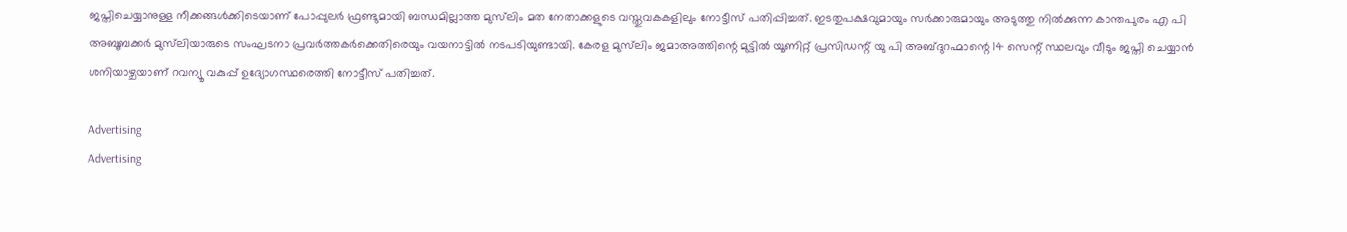ജപ്തിചെയ്യാനുള്ള നീക്കങ്ങൾക്കിടെയാണ് പോപ്പുലർ ഫ്രണ്ടുമായി ബന്ധമില്ലാത്ത മുസ്‍ലിം മത നേതാക്കളുടെ വസ്തുവകകളിലും നോട്ടീസ് പതിപ്പിച്ചത്. ഇടതുപക്ഷവുമായും സർക്കാരുമായും അടുത്തു നിൽക്കുന്ന കാന്തപുരം എ പി അബൂബക്കർ മുസ്‍ലിയാരുടെ സംഘടനാ പ്രവർത്തകർക്കെതിരെയും വയനാട്ടിൽ നടപടിയുണ്ടായി. കേരള മുസ്‍ലിം ജമാഅത്തിന്റെ മുട്ടിൽ യൂണിറ്റ് പ്രസിഡന്റ് യു പി അബ്ദുറഹ്മാന്റെ 14 സെന്റ് സ്ഥലവും വീടും ജപ്തി ചെയ്യാൻ ശനിയാഴ്ചയാണ് റവന്യൂ വകുപ്പ് ഉദ്യോഗസ്ഥരെത്തി നോട്ടീസ് പതിച്ചത്.

Advertising
Advertising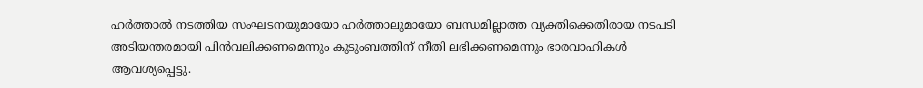ഹർത്താൽ നടത്തിയ സംഘടനയുമായോ ഹർത്താലുമായോ ബന്ധമില്ലാത്ത വ്യക്തിക്കെതിരായ നടപടി അടിയന്തരമായി പിൻവലിക്കണമെന്നും കുടുംബത്തിന് നീതി ലഭിക്കണമെന്നും ഭാരവാഹികൾ ആവശ്യപ്പെട്ടു.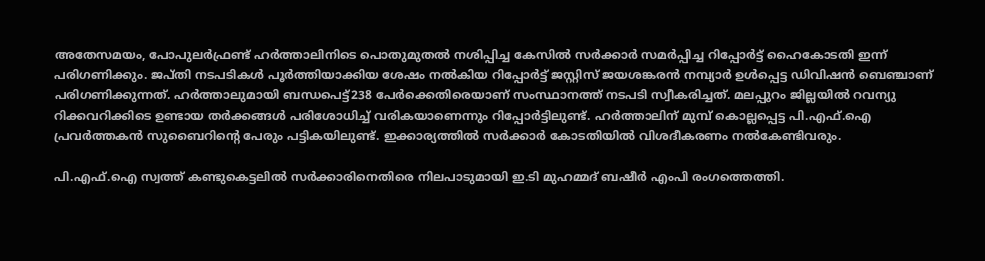അതേസമയം, പോപുലർഫ്രണ്ട് ഹർത്താലിനിടെ പൊതുമുതൽ നശിപ്പിച്ച കേസിൽ സർക്കാർ സമർപ്പിച്ച റിപ്പോർട്ട് ഹൈകോടതി ഇന്ന് പരിഗണിക്കും. ജപ്തി നടപടികൾ പൂർത്തിയാക്കിയ ശേഷം നൽകിയ റിപ്പോർട്ട് ജസ്റ്റിസ് ജയശങ്കരൻ നമ്പ്യാർ ഉൾപ്പെട്ട ഡിവിഷൻ ബെഞ്ചാണ് പരിഗണിക്കുന്നത്. ഹർത്താലുമായി ബന്ധപെട്ട്238 പേർക്കെതിരെയാണ് സംസ്ഥാനത്ത് നടപടി സ്വീകരിച്ചത്. മലപ്പുറം ജില്ലയിൽ റവന്യു റിക്കവറിക്കിടെ ഉണ്ടായ തർക്കങ്ങൾ പരിശോധിച്ച് വരികയാണെന്നും റിപ്പോർട്ടിലുണ്ട്. ഹർത്താലിന് മുമ്പ് കൊല്ലപ്പെട്ട പി.എഫ്.ഐ പ്രവർത്തകൻ സുബൈറിന്റെ പേരും പട്ടികയിലുണ്ട്. ഇക്കാര്യത്തിൽ സർക്കാർ കോടതിയിൽ വിശദീകരണം നൽകേണ്ടിവരും.

പി.എഫ്.ഐ സ്വത്ത് കണ്ടുകെട്ടലിൽ സർക്കാരിനെതിരെ നിലപാടുമായി ഇ.ടി മുഹമ്മദ് ബഷീർ എംപി രംഗത്തെത്തി.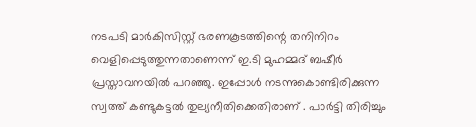നടപടി മാർകിസിസ്റ്റ് ഭരണകൂടത്തിന്റെ തനിനിറം വെളിപ്പെടുത്തുന്നതാണെന്ന് ഇ.ടി മുഹമ്മദ് ബഷീർ പ്രസ്താവനയിൽ പറഞ്ഞു. ഇപ്പോൾ നടന്നുകൊണ്ടിരിക്കുന്ന സ്വത്ത് കണ്ടുകട്ടൽ തുല്യനീതിക്കെതിരാണ് . പാർട്ടി തിരിച്ചും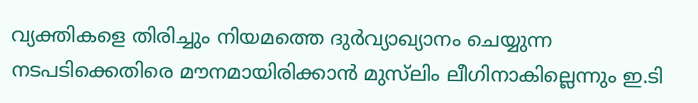വ്യക്തികളെ തിരിച്ചും നിയമത്തെ ദുർവ്യാഖ്യാനം ചെയ്യുന്ന നടപടിക്കെതിരെ മൗനമായിരിക്കാൻ മുസ്‍ലിം ലീഗിനാകില്ലെന്നും ഇ.ടി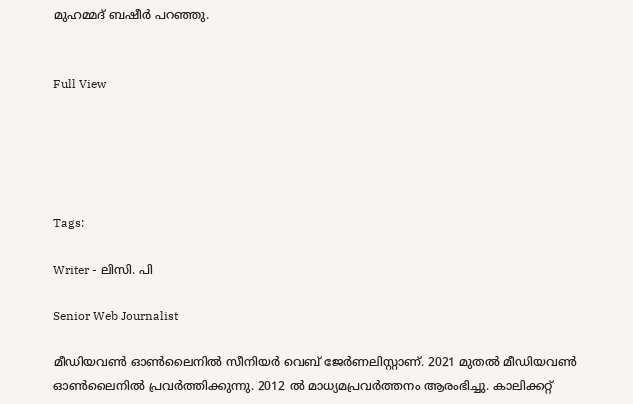മുഹമ്മദ് ബഷീർ പറഞ്ഞു.


Full View





Tags:

Writer - ലിസി. പി

Senior Web Journalist

മീഡിയവൺ ഓൺലൈനിൽ സീനിയർ വെബ് ജേർണലിസ്റ്റാണ്. 2021 മുതൽ മീഡിയവൺ ഓൺലൈനിൽ പ്രവർത്തിക്കുന്നു. 2012 ല്‍ മാധ്യമപ്രവര്‍ത്തനം ആരംഭിച്ചു. കാലിക്കറ്റ്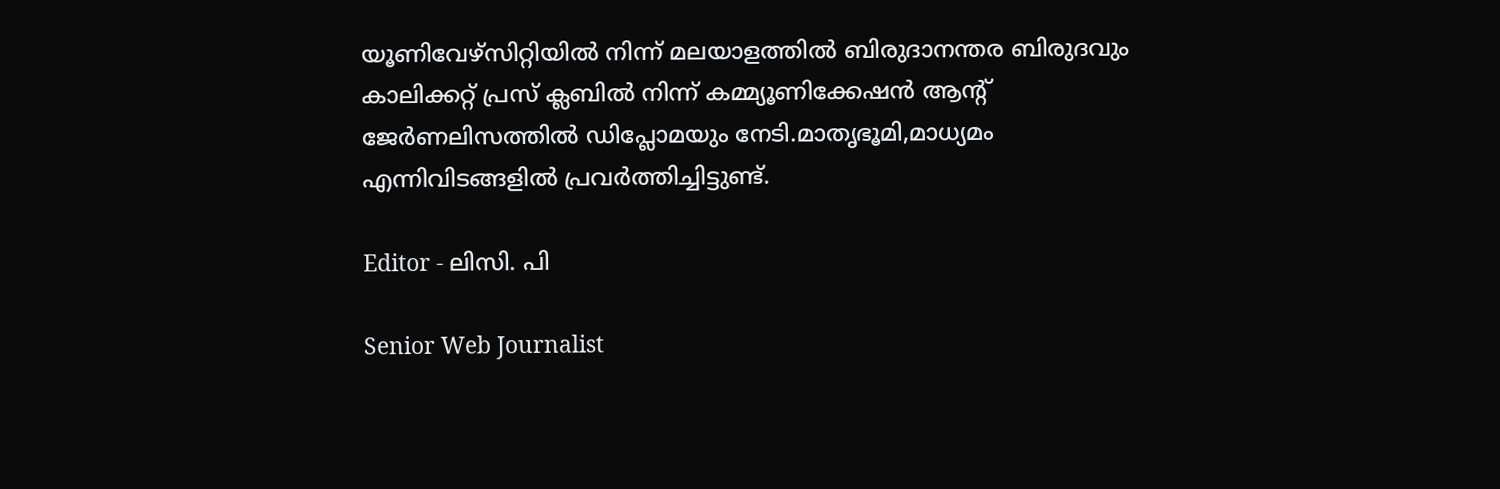യൂണിവേഴ്‌സിറ്റിയിൽ നിന്ന് മലയാളത്തിൽ ബിരുദാനന്തര ബിരുദവും കാലിക്കറ്റ് പ്രസ് ക്ലബിൽ നിന്ന് കമ്മ്യൂണിക്കേഷൻ ആന്റ് ജേർണലിസത്തിൽ ഡിപ്ലോമയും നേടി.മാതൃഭൂമി,മാധ്യമം എന്നിവിടങ്ങളിൽ പ്രവർത്തിച്ചിട്ടുണ്ട്.

Editor - ലിസി. പി

Senior Web Journalist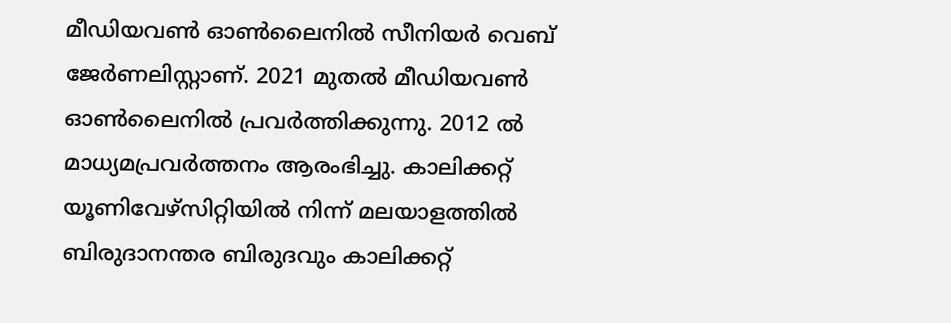മീഡിയവൺ ഓൺലൈനിൽ സീനിയർ വെബ് ജേർണലിസ്റ്റാണ്. 2021 മുതൽ മീഡിയവൺ ഓൺലൈനിൽ പ്രവർത്തിക്കുന്നു. 2012 ല്‍ മാധ്യമപ്രവര്‍ത്തനം ആരംഭിച്ചു. കാലിക്കറ്റ് യൂണിവേഴ്‌സിറ്റിയിൽ നിന്ന് മലയാളത്തിൽ ബിരുദാനന്തര ബിരുദവും കാലിക്കറ്റ്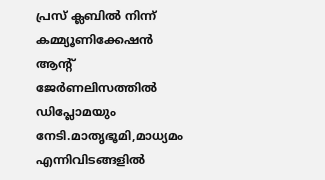പ്രസ് ക്ലബിൽ നിന്ന് കമ്മ്യൂണിക്കേഷൻ ആന്റ് ജേർണലിസത്തിൽ ഡിപ്ലോമയും നേടി.മാതൃഭൂമി,മാധ്യമം എന്നിവിടങ്ങളിൽ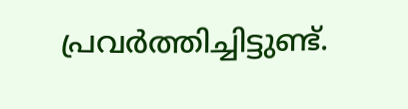പ്രവർത്തിച്ചിട്ടുണ്ട്.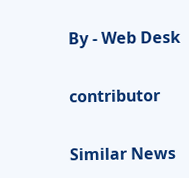By - Web Desk

contributor

Similar News